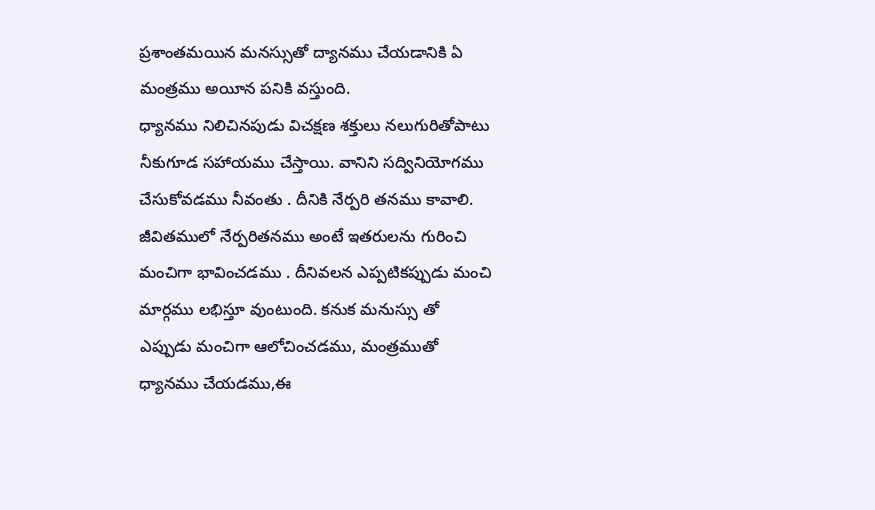ప్రశాంతమయిన మనస్సుతో ద్యానము చేయడానికి ఏ మంత్రము అయీన పనికి వస్తుంది.
ధ్యానము నిలిచినపుడు విచక్షణ శక్తులు నలుగురితోపాటు నీకుగూడ సహాయము చేస్తాయి. వానిని సద్వినియోగము చేసుకోవడము నీవంతు . దీనికి నేర్పరి తనము కావాలి. జీవితములో నేర్పరితనము అంటే ఇతరులను గురించి మంచిగా భావించడము . దీనివలన ఎప్పటికప్పుడు మంచి మార్గము లభిస్తూ వుంటుంది. కనుక మనుస్సు తో ఎప్పుడు మంచిగా ఆలోచించడము, మంత్రముతో ధ్యానము చేయడము,ఈ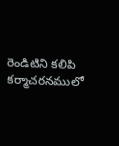రెండిటిని కలిపి కర్మాచరనములో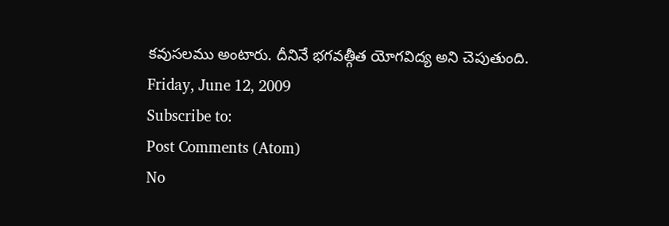కవుసలము అంటారు. దీనినే భగవత్గీత యోగవిద్య అని చెపుతుంది.
Friday, June 12, 2009
Subscribe to:
Post Comments (Atom)
No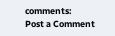comments:
Post a Comment